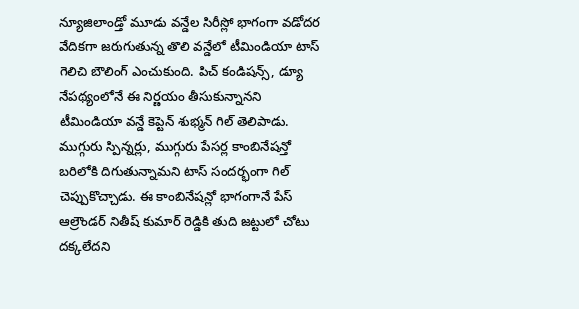న్యూజిలాండ్తో మూడు వన్డేల సిరీస్లో భాగంగా వడోదర వేదికగా జరుగుతున్న తొలి వన్డేలో టీమిండియా టాస్ గెలిచి బౌలింగ్ ఎంచుకుంది. పిచ్ కండిషన్స్, డ్యూ నేపథ్యంలోనే ఈ నిర్ణయం తీసుకున్నానని టీమిండియా వన్డే కెప్టెన్ శుభ్మన్ గిల్ తెలిపాడు. ముగ్గురు స్పిన్నర్లు, ముగ్గురు పేసర్ల కాంబినేషన్తో బరిలోకి దిగుతున్నామని టాస్ సందర్భంగా గిల్ చెప్పుకొచ్చాడు. ఈ కాంబినేషన్లో భాగంగానే పేస్ ఆల్రౌండర్ నితీష్ కుమార్ రెడ్డికి తుది జట్టులో చోటు దక్కలేదని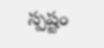స్పష్టం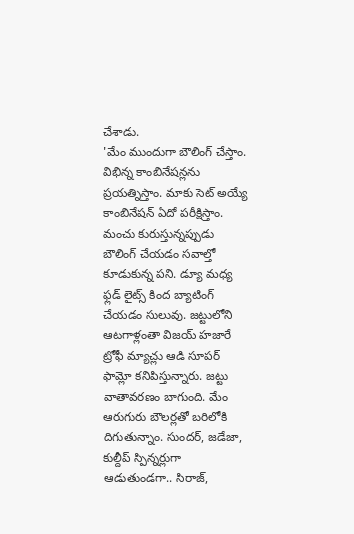చేశాడు.
'మేం ముందుగా బౌలింగ్ చేస్తాం. విభిన్న కాంబినేషన్లను ప్రయత్నిస్తాం. మాకు సెట్ అయ్యే కాంబినేషన్ ఏదో పరీక్షిస్తాం. మంచు కురుస్తున్నప్పుడు బౌలింగ్ చేయడం సవాల్తో కూడుకున్న పని. డ్యూ మధ్య ఫ్లడ్ లైట్స్ కింద బ్యాటింగ్ చేయడం సులువు. జట్టులోని ఆటగాళ్లంతా విజయ్ హజారే ట్రోఫీ మ్యాచ్లు ఆడి సూపర్ ఫామ్లో కనిపిస్తున్నారు. జట్టు వాతావరణం బాగుంది. మేం ఆరుగురు బౌలర్లతో బరిలోకి దిగుతున్నాం. సుందర్, జడేజా, కుల్దీప్ స్పిన్నర్లుగా ఆడుతుండగా.. సిరాజ్,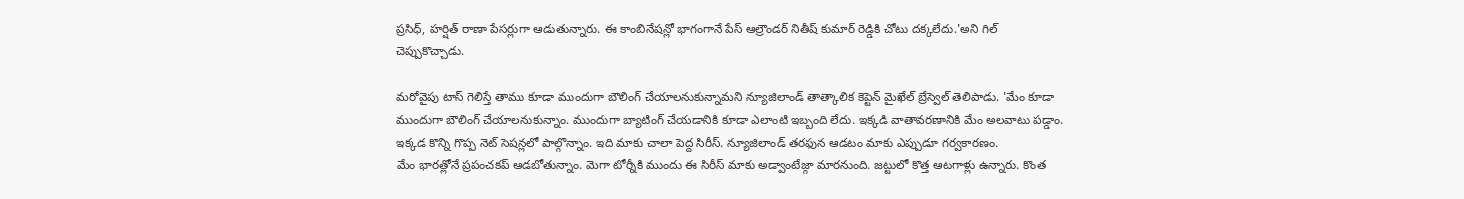ప్రసిధ్, హర్షిత్ రాణా పేసర్లుగా ఆడుతున్నారు. ఈ కాంబినేషన్లో భాగంగానే పేస్ ఆల్రౌండర్ నితీష్ కుమార్ రెడ్డికి చోటు దక్కలేదు.'అని గిల్ చెప్పుకొచ్చాడు.

మరోవైపు టాస్ గెలిస్తే తాము కూడా ముందుగా బౌలింగ్ చేయాలనుకున్నామని న్యూజిలాండ్ తాత్కాలిక కెప్టెన్ మైఖేల్ బ్రేస్వెల్ తెలిపాడు. 'మేం కూడా ముందుగా బౌలింగ్ చేయాలనుకున్నాం. ముందుగా బ్యాటింగ్ చేయడానికి కూడా ఎలాంటి ఇబ్బంది లేదు. ఇక్కడి వాతావరణానికి మేం అలవాటు పడ్డాం. ఇక్కడ కొన్ని గొప్ప నెట్ సెషన్లలో పాల్గొన్నాం. ఇది మాకు చాలా పెద్ద సిరీస్. న్యూజిలాండ్ తరఫున ఆడటం మాకు ఎప్పుడూ గర్వకారణం.
మేం భారత్లోనే ప్రపంచకప్ ఆడబోతున్నాం. మెగా టోర్నీకి ముందు ఈ సిరీస్ మాకు అడ్వాంటేజ్గా మారనుంది. జట్టులో కొత్త ఆటగాళ్లు ఉన్నారు. కొంత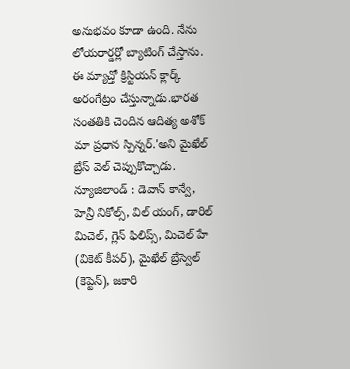అనుభవం కూడా ఉంది. నేను లోయరార్డర్లో బ్యాటింగ్ చేస్తాను. ఈ మ్యాచ్తో క్రిస్టియన్ క్లార్క్ అరంగేట్రం చేస్తున్నాడు.భారత సంతతికి చెందిన ఆదిత్య అశోక్ మా ప్రధాన స్పిన్నర్.'అని మైఖేల్ బ్రేస్ వెల్ చెప్పుకొచ్చాడు.
న్యూజిలాండ్ : డెవాన్ కాన్వే, హెన్రీ నికోల్స్, విల్ యంగ్, డారిల్ మిచెల్, గ్లెన్ ఫిలిప్స్, మిచెల్ హే (వికెట్ కీపర్), మైఖేల్ బ్రేస్వెల్ (కెప్టెన్), జకారి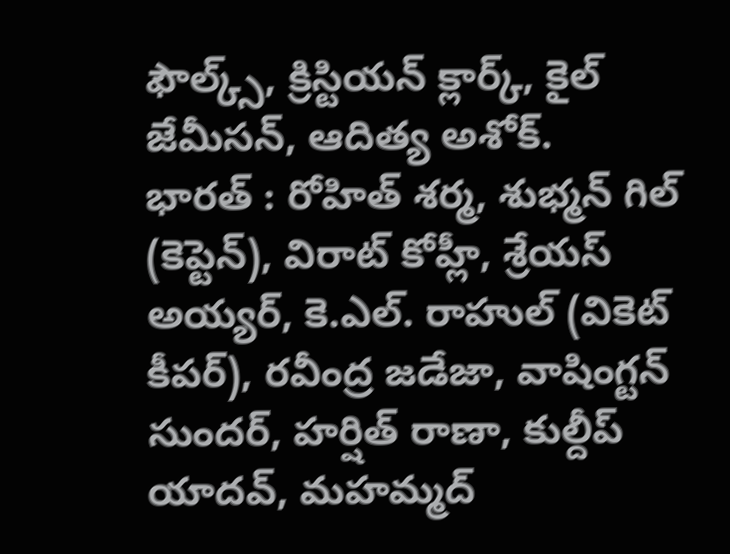ఫౌల్క్స్, క్రిస్టియన్ క్లార్క్, కైల్ జేమీసన్, ఆదిత్య అశోక్.
భారత్ : రోహిత్ శర్మ, శుభ్మన్ గిల్ (కెప్టెన్), విరాట్ కోహ్లీ, శ్రేయస్ అయ్యర్, కె.ఎల్. రాహుల్ (వికెట్ కీపర్), రవీంద్ర జడేజా, వాషింగ్టన్ సుందర్, హర్షిత్ రాణా, కుల్దీప్ యాదవ్, మహమ్మద్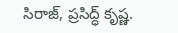సిరాజ్, ప్రసిద్ధ్ కృష్ణ.